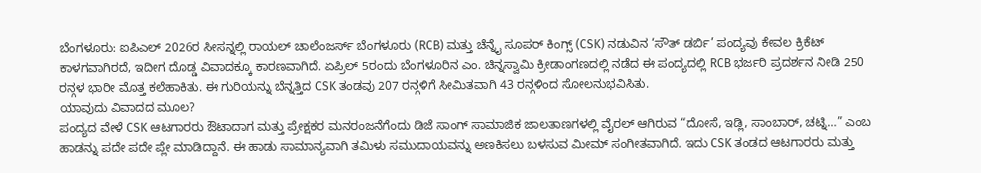ಬೆಂಗಳೂರು: ಐಪಿಎಲ್ 2026ರ ಸೀಸನ್ನಲ್ಲಿ ರಾಯಲ್ ಚಾಲೆಂಜರ್ಸ್ ಬೆಂಗಳೂರು (RCB) ಮತ್ತು ಚೆನ್ನೈ ಸೂಪರ್ ಕಿಂಗ್ಸ್ (CSK) ನಡುವಿನ ‘ಸೌತ್ ಡರ್ಬಿ’ ಪಂದ್ಯವು ಕೇವಲ ಕ್ರಿಕೆಟ್ ಕಾಳಗವಾಗಿರದೆ, ಇದೀಗ ದೊಡ್ಡ ವಿವಾದಕ್ಕೂ ಕಾರಣವಾಗಿದೆ. ಏಪ್ರಿಲ್ 5ರಂದು ಬೆಂಗಳೂರಿನ ಎಂ. ಚಿನ್ನಸ್ವಾಮಿ ಕ್ರೀಡಾಂಗಣದಲ್ಲಿ ನಡೆದ ಈ ಪಂದ್ಯದಲ್ಲಿ RCB ಭರ್ಜರಿ ಪ್ರದರ್ಶನ ನೀಡಿ 250 ರನ್ಗಳ ಭಾರೀ ಮೊತ್ತ ಕಲೆಹಾಕಿತು. ಈ ಗುರಿಯನ್ನು ಬೆನ್ನತ್ತಿದ CSK ತಂಡವು 207 ರನ್ಗಳಿಗೆ ಸೀಮಿತವಾಗಿ 43 ರನ್ಗಳಿಂದ ಸೋಲನುಭವಿಸಿತು.
ಯಾವುದು ವಿವಾದದ ಮೂಲ?
ಪಂದ್ಯದ ವೇಳೆ CSK ಆಟಗಾರರು ಔಟಾದಾಗ ಮತ್ತು ಪ್ರೇಕ್ಷಕರ ಮನರಂಜನೆಗೆಂದು ಡಿಜೆ ಸಾಂಗ್ ಸಾಮಾಜಿಕ ಜಾಲತಾಣಗಳಲ್ಲಿ ವೈರಲ್ ಆಗಿರುವ “ದೋಸೆ, ಇಡ್ಲಿ, ಸಾಂಬಾರ್, ಚಟ್ನಿ…” ಎಂಬ ಹಾಡನ್ನು ಪದೇ ಪದೇ ಪ್ಲೇ ಮಾಡಿದ್ದಾನೆ. ಈ ಹಾಡು ಸಾಮಾನ್ಯವಾಗಿ ತಮಿಳು ಸಮುದಾಯವನ್ನು ಅಣಕಿಸಲು ಬಳಸುವ ಮೀಮ್ ಸಂಗೀತವಾಗಿದೆ. ಇದು CSK ತಂಡದ ಆಟಗಾರರು ಮತ್ತು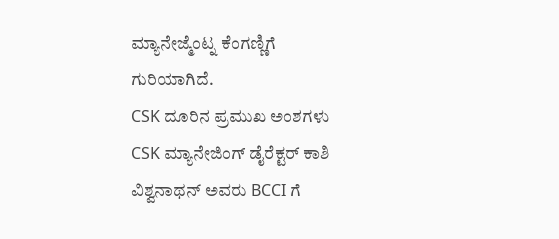ಮ್ಯಾನೇಜ್ಮೆಂಟ್ನ ಕೆಂಗಣ್ಣಿಗೆ ಗುರಿಯಾಗಿದೆ.
CSK ದೂರಿನ ಪ್ರಮುಖ ಅಂಶಗಳು
CSK ಮ್ಯಾನೇಜಿಂಗ್ ಡೈರೆಕ್ಟರ್ ಕಾಶಿ ವಿಶ್ವನಾಥನ್ ಅವರು BCCI ಗೆ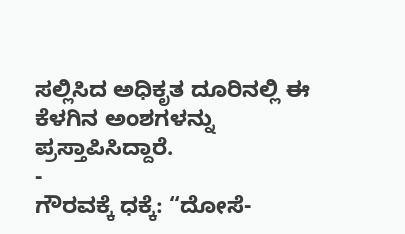ಸಲ್ಲಿಸಿದ ಅಧಿಕೃತ ದೂರಿನಲ್ಲಿ ಈ ಕೆಳಗಿನ ಅಂಶಗಳನ್ನು ಪ್ರಸ್ತಾಪಿಸಿದ್ದಾರೆ.
-
ಗೌರವಕ್ಕೆ ಧಕ್ಕೆ: “ದೋಸೆ-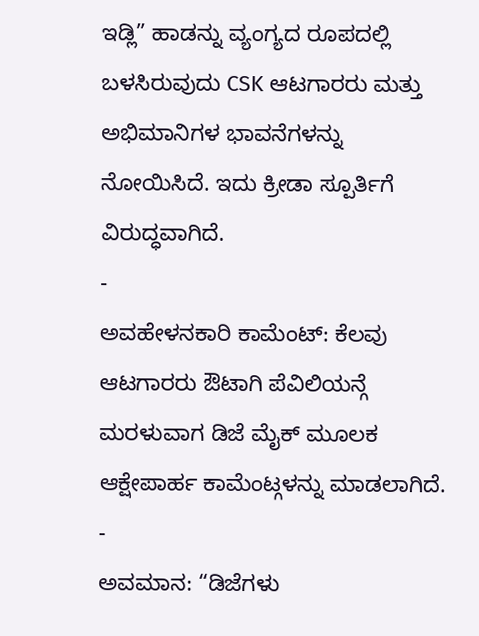ಇಡ್ಲಿ” ಹಾಡನ್ನು ವ್ಯಂಗ್ಯದ ರೂಪದಲ್ಲಿ ಬಳಸಿರುವುದು CSK ಆಟಗಾರರು ಮತ್ತು ಅಭಿಮಾನಿಗಳ ಭಾವನೆಗಳನ್ನು ನೋಯಿಸಿದೆ. ಇದು ಕ್ರೀಡಾ ಸ್ಪೂರ್ತಿಗೆ ವಿರುದ್ಧವಾಗಿದೆ.
-
ಅವಹೇಳನಕಾರಿ ಕಾಮೆಂಟ್: ಕೆಲವು ಆಟಗಾರರು ಔಟಾಗಿ ಪೆವಿಲಿಯನ್ಗೆ ಮರಳುವಾಗ ಡಿಜೆ ಮೈಕ್ ಮೂಲಕ ಆಕ್ಷೇಪಾರ್ಹ ಕಾಮೆಂಟ್ಗಳನ್ನು ಮಾಡಲಾಗಿದೆ.
-
ಅವಮಾನ: “ಡಿಜೆಗಳು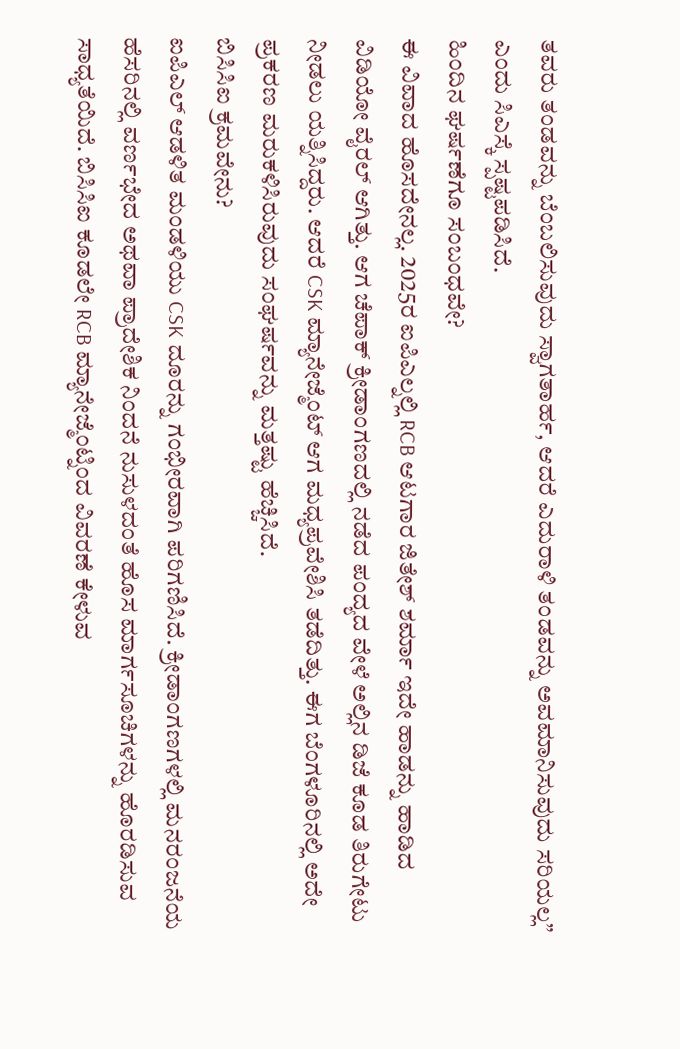ತವರು ತಂಡವನ್ನು ಬೆಂಬಲಿಸುವುದು ಸ್ವಾಗತಾರ್ಹ, ಆದರೆ ಎದುರಾಳಿ ತಂಡವನ್ನು ಅವಮಾನಿಸುವುದು ಸರಿಯಲ್ಲ” ಎಂದು ಸಿಎಸ್ಕೆ ಸ್ಪಷ್ಟಪಡಿಸಿದೆ.
ಹಿಂದಿನ ಘರ್ಷಣೆಗೂ ಸಂಬಂಧವೇ?
ಈ ವಿವಾದ ಹೊಸದೇನಲ್ಲ. 2025ರ ಐಪಿಎಲ್ನಲ್ಲಿ RCB ಆಟಗಾರ ಜಿತೇಶ್ ಶರ್ಮಾ ಇದೇ ಹಾಡನ್ನು ಹಾಡಿದ ವಿಡಿಯೋ ವೈರಲ್ ಆಗಿತ್ತು. ಆಗ ಚೆಪಾಕ್ ಕ್ರೀಡಾಂಗಣದಲ್ಲಿ ನಡೆದ ಪಂದ್ಯದ ವೇಳೆ ಅಲ್ಲಿನ ಡಿಜೆ ಕೂಡ ತಿರುಗೇಟು ನೀಡಲು ಯತ್ನಿಸಿದ್ದರು. ಆದರೆ CSK ಮ್ಯಾನೇಜ್ಮೆಂಟ್ ಆಗ ಮಧ್ಯಪ್ರವೇಶಿಸಿ ತಡೆದಿತ್ತು. ಈಗ ಬೆಂಗಳೂರಿನಲ್ಲಿ ಅದೇ ಪ್ರಕರಣ ಮರುಕಳಿಸಿರುವುದು ಸಂಘರ್ಷವನ್ನು ಮತ್ತಷ್ಟು ಹೆಚ್ಚಿಸಿದೆ.
ಬಿಸಿಸಿಐ ಕ್ರಮವೇನು?
ಐಪಿಎಲ್ ಆಡಳಿತ ಮಂಡಳಿಯು CSK ದೂರನ್ನು ಗಂಭೀರವಾಗಿ ಪರಿಗಣಿಸಿದೆ. ಕ್ರೀಡಾಂಗಣಗಳಲ್ಲಿ ಮನರಂಜನೆಯ ಹೆಸರಿನಲ್ಲಿ ವರ್ಣಭೇದ ಅಥವಾ ಪ್ರಾದೇಶಿಕ ನಿಂದನೆ ನುಸುಳದಂತೆ ಹೊಸ ಮಾರ್ಗಸೂಚಿಗಳನ್ನು ಹೊರಡಿಸುವ ಸಾಧ್ಯತೆಯಿದೆ. ಬಿಸಿಸಿಐ ಕೂಡಲೇ RCB ಮ್ಯಾನೇಜ್ಮೆಂಟ್ನಿಂದ ವಿವರಣೆ ಕೇಳುವ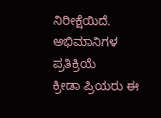ನಿರೀಕ್ಷೆಯಿದೆ.
ಅಭಿಮಾನಿಗಳ ಪ್ರತಿಕ್ರಿಯೆ
ಕ್ರೀಡಾ ಪ್ರಿಯರು ಈ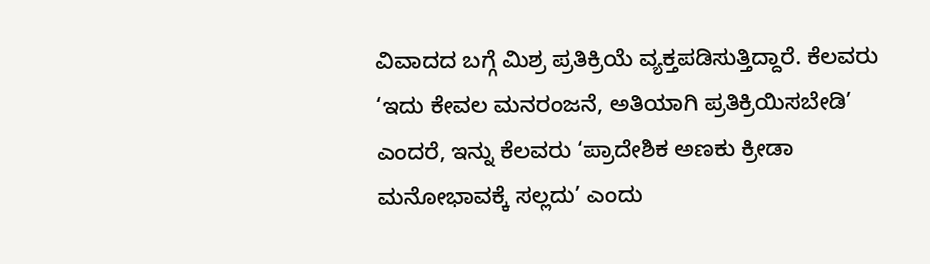ವಿವಾದದ ಬಗ್ಗೆ ಮಿಶ್ರ ಪ್ರತಿಕ್ರಿಯೆ ವ್ಯಕ್ತಪಡಿಸುತ್ತಿದ್ದಾರೆ. ಕೆಲವರು ‘ಇದು ಕೇವಲ ಮನರಂಜನೆ, ಅತಿಯಾಗಿ ಪ್ರತಿಕ್ರಿಯಿಸಬೇಡಿ’ ಎಂದರೆ, ಇನ್ನು ಕೆಲವರು ‘ಪ್ರಾದೇಶಿಕ ಅಣಕು ಕ್ರೀಡಾ ಮನೋಭಾವಕ್ಕೆ ಸಲ್ಲದು’ ಎಂದು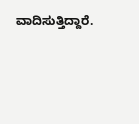ವಾದಿಸುತ್ತಿದ್ದಾರೆ.